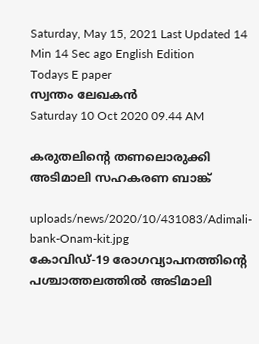Saturday, May 15, 2021 Last Updated 14 Min 14 Sec ago English Edition
Todays E paper
സ്വന്തം ലേഖകന്‍
Saturday 10 Oct 2020 09.44 AM

കരുതലിന്റെ തണലൊരുക്കി അടിമാലി സഹകരണ ബാങ്ക്

uploads/news/2020/10/431083/Adimali-bank-Onam-kit.jpg
കോവിഡ്-19 രോഗവ്യാപനത്തിന്റെ പശ്ചാത്തലത്തില്‍ അടിമാലി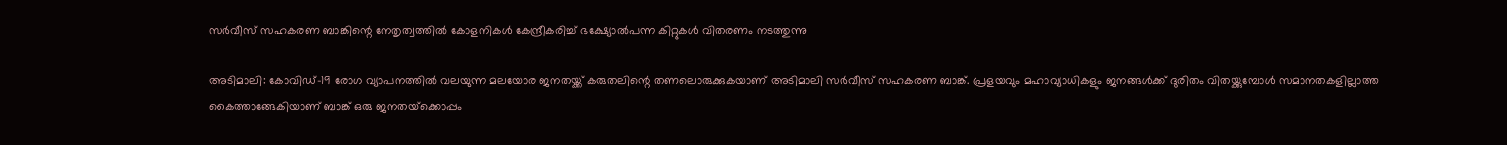സര്‍വീസ് സഹകരണ ബാങ്കിന്റെ നേതൃത്വത്തില്‍ കോളനികള്‍ കേന്ദ്രീകരിച്ച് ഭക്ഷ്യോല്‍പന്ന കിറ്റുകള്‍ വിതരണം നടത്തുന്നു

അടിമാലി: കോവിഡ്-19 രോഗ വ്യാപനത്തില്‍ വലയുന്ന മലയോര ജനതയ്ക്ക് കരുതലിന്റെ തണലൊരുക്കുകയാണ് അടിമാലി സര്‍വീസ് സഹകരണ ബാങ്ക്. പ്രളയവും മഹാവ്യാധികളും ജനങ്ങള്‍ക്ക് ദുരിതം വിതയ്ക്കുമ്പോള്‍ സമാനതകളില്ലാത്ത കൈത്താങ്ങേകിയാണ് ബാങ്ക് ഒരു ജനതയ്‌ക്കൊപ്പം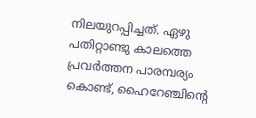നിലയുറപ്പിച്ചത്. ഏഴു പതിറ്റാണ്ടു കാലത്തെ പ്രവര്‍ത്തന പാരമ്പര്യം കൊണ്ട്, ഹൈറേഞ്ചിന്റെ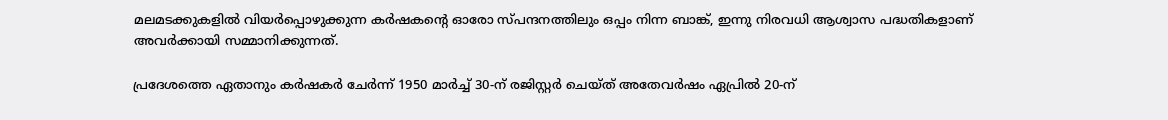മലമടക്കുകളില്‍ വിയര്‍പ്പൊഴുക്കുന്ന കര്‍ഷകന്റെ ഓരോ സ്പന്ദനത്തിലും ഒപ്പം നിന്ന ബാങ്ക്, ഇന്നു നിരവധി ആശ്വാസ പദ്ധതികളാണ് അവര്‍ക്കായി സമ്മാനിക്കുന്നത്.

പ്രദേശത്തെ ഏതാനും കര്‍ഷകര്‍ ചേര്‍ന്ന് 1950 മാര്‍ച്ച് 30-ന് രജിസ്റ്റര്‍ ചെയ്ത് അതേവര്‍ഷം ഏപ്രില്‍ 20-ന്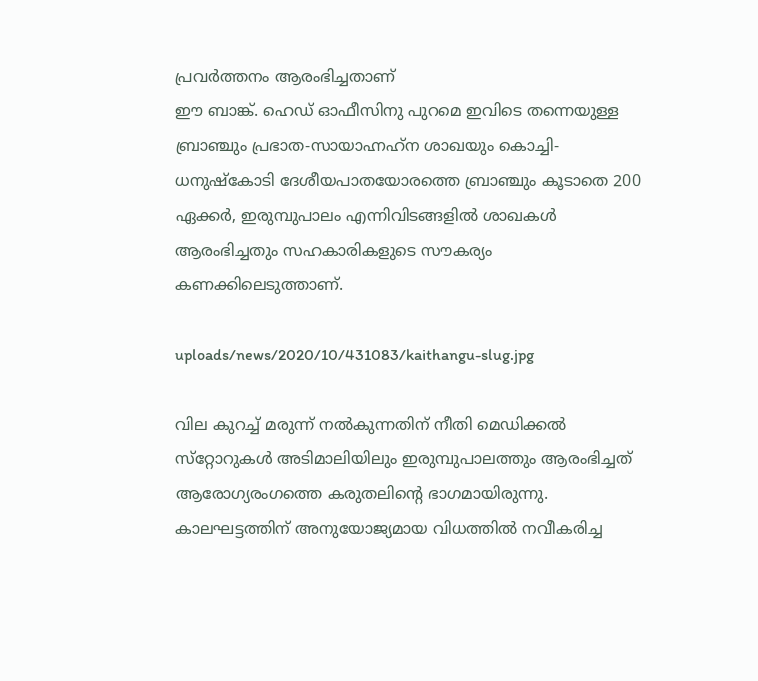പ്രവര്‍ത്തനം ആരംഭിച്ചതാണ്
ഈ ബാങ്ക്. ഹെഡ് ഓഫീസിനു പുറമെ ഇവിടെ തന്നെയുള്ള ബ്രാഞ്ചും പ്രഭാത-സായാഹ്നഹ്‌ന ശാഖയും കൊച്ചി-ധനുഷ്‌കോടി ദേശീയപാതയോരത്തെ ബ്രാഞ്ചും കൂടാതെ 200 ഏക്കര്‍, ഇരുമ്പുപാലം എന്നിവിടങ്ങളില്‍ ശാഖകള്‍ ആരംഭിച്ചതും സഹകാരികളുടെ സൗകര്യം കണക്കിലെടുത്താണ്.

uploads/news/2020/10/431083/kaithangu-slug.jpg

വില കുറച്ച് മരുന്ന് നല്‍കുന്നതിന് നീതി മെഡിക്കല്‍ സ്‌റ്റോറുകള്‍ അടിമാലിയിലും ഇരുമ്പുപാലത്തും ആരംഭിച്ചത് ആരോഗ്യരംഗത്തെ കരുതലിന്റെ ഭാഗമായിരുന്നു. കാലഘട്ടത്തിന് അനുയോജ്യമായ വിധത്തില്‍ നവീകരിച്ച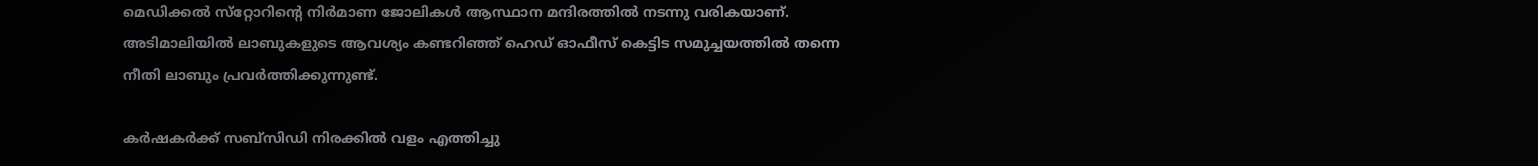മെഡിക്കല്‍ സ്‌റ്റോറിന്റെ നിര്‍മാണ ജോലികള്‍ ആസ്ഥാന മന്ദിരത്തില്‍ നടന്നു വരികയാണ്. അടിമാലിയില്‍ ലാബുകളുടെ ആവശ്യം കണ്ടറിഞ്ഞ് ഹെഡ് ഓഫീസ് കെട്ടിട സമുച്ചയത്തില്‍ തന്നെ നീതി ലാബും പ്രവര്‍ത്തിക്കുന്നുണ്ട്.

കര്‍ഷകര്‍ക്ക് സബ്‌സിഡി നിരക്കില്‍ വളം എത്തിച്ചു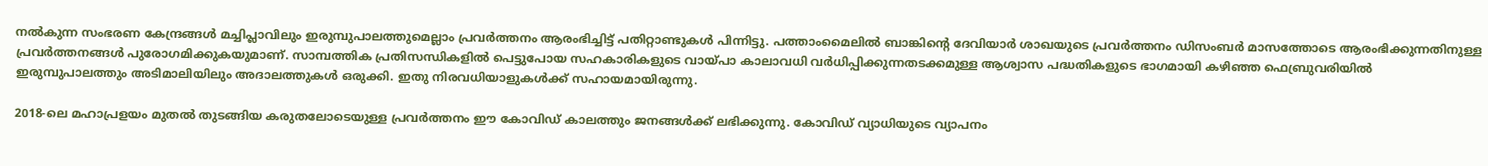നല്‍കുന്ന സംഭരണ കേന്ദ്രങ്ങള്‍ മച്ചിപ്ലാവിലും ഇരുമ്പുപാലത്തുമെല്ലാം പ്രവര്‍ത്തനം ആരംഭിച്ചിട്ട് പതിറ്റാണ്ടുകള്‍ പിന്നിട്ടു. പത്താംമൈലില്‍ ബാങ്കിന്റെ ദേവിയാര്‍ ശാഖയുടെ പ്രവര്‍ത്തനം ഡിസംബര്‍ മാസത്തോടെ ആരംഭിക്കുന്നതിനുള്ള പ്രവര്‍ത്തനങ്ങള്‍ പുരോഗമിക്കുകയുമാണ്. സാമ്പത്തിക പ്രതിസന്ധികളില്‍ പെട്ടുപോയ സഹകാരികളുടെ വായ്പാ കാലാവധി വര്‍ധിപ്പിക്കുന്നതടക്കമുള്ള ആശ്വാസ പദ്ധതികളുടെ ഭാഗമായി കഴിഞ്ഞ ഫെബ്രുവരിയില്‍ ഇരുമ്പുപാലത്തും അടിമാലിയിലും അദാലത്തുകള്‍ ഒരുക്കി. ഇതു നിരവധിയാളുകള്‍ക്ക് സഹായമായിരുന്നു.

2018-ലെ മഹാപ്രളയം മുതല്‍ തുടങ്ങിയ കരുതലോടെയുള്ള പ്രവര്‍ത്തനം ഈ കോവിഡ് കാലത്തും ജനങ്ങള്‍ക്ക് ലഭിക്കുന്നു. കോവിഡ് വ്യാധിയുടെ വ്യാപനം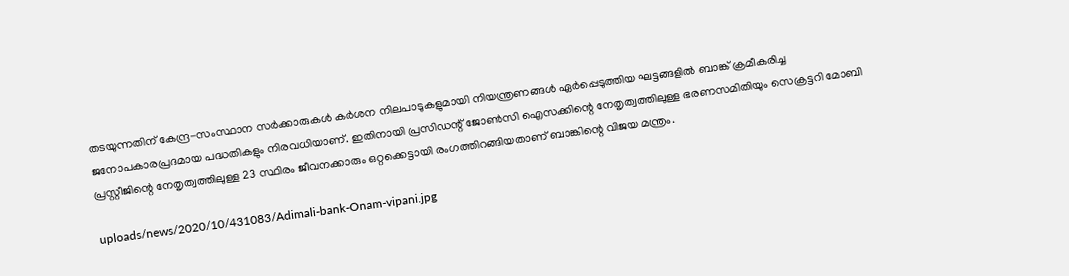തടയുന്നതിന് കേന്ദ്ര-സംസ്ഥാന സര്‍ക്കാരുകള്‍ കര്‍ശന നിലപാടുകളുമായി നിയന്ത്രണങ്ങള്‍ ഏര്‍പ്പെടുത്തിയ ഘട്ടങ്ങളില്‍ ബാങ്ക് ക്രമീകരിച്ച ജനോപകാരപ്രദമായ പദ്ധതികളും നിരവധിയാണ്. ഇതിനായി പ്രസിഡന്റ് ജോണ്‍സി ഐസക്കിന്റെ നേതൃത്വത്തിലുള്ള ഭരണസമിതിയും സെക്രട്ടറി മോബി പ്രസ്റ്റീജിന്റെ നേതൃത്വത്തിലുള്ള 23 സ്ഥിരം ജീവനക്കാരും ഒറ്റക്കെട്ടായി രംഗത്തിറങ്ങിയതാണ് ബാങ്കിന്റെ വിജയ മന്ത്രം.

uploads/news/2020/10/431083/Adimali-bank-Onam-vipani.jpg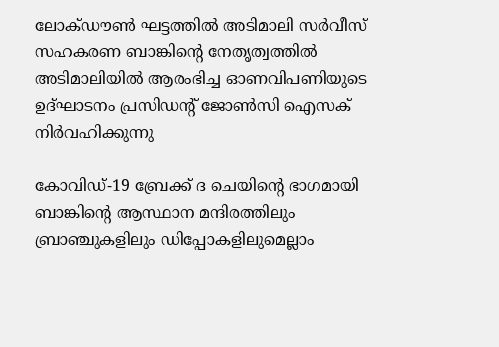ലോക്ഡൗണ്‍ ഘട്ടത്തില്‍ അടിമാലി സര്‍വീസ് സഹകരണ ബാങ്കിന്റെ നേതൃത്വത്തില്‍ അടിമാലിയില്‍ ആരംഭിച്ച ഓണവിപണിയുടെ ഉദ്ഘാടനം പ്രസിഡന്റ് ജോണ്‍സി ഐസക് നിര്‍വഹിക്കുന്നു

കോവിഡ്-19 ബ്രേക്ക് ദ ചെയിന്റെ ഭാഗമായി ബാങ്കിന്റെ ആസ്ഥാന മന്ദിരത്തിലും ബ്രാഞ്ചുകളിലും ഡിപ്പോകളിലുമെല്ലാം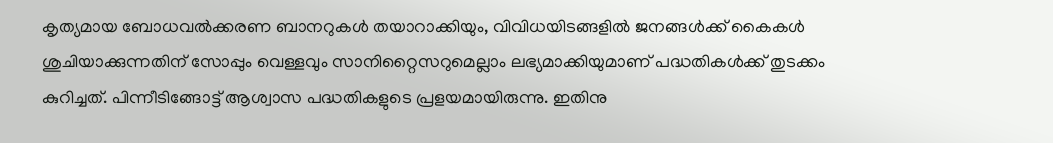കൃത്യമായ ബോധവല്‍ക്കരണ ബാനറുകള്‍ തയാറാക്കിയും, വിവിധയിടങ്ങളില്‍ ജനങ്ങള്‍ക്ക് കൈകള്‍ ശുചിയാക്കുന്നതിന് സോപ്പും വെള്ളവും സാനിറ്റൈസറുമെല്ലാം ലഭ്യമാക്കിയുമാണ് പദ്ധതികള്‍ക്ക് തുടക്കം കുറിച്ചത്. പിന്നീടിങ്ങോട്ട് ആശ്വാസ പദ്ധതികളുടെ പ്രളയമായിരുന്നു. ഇതിനു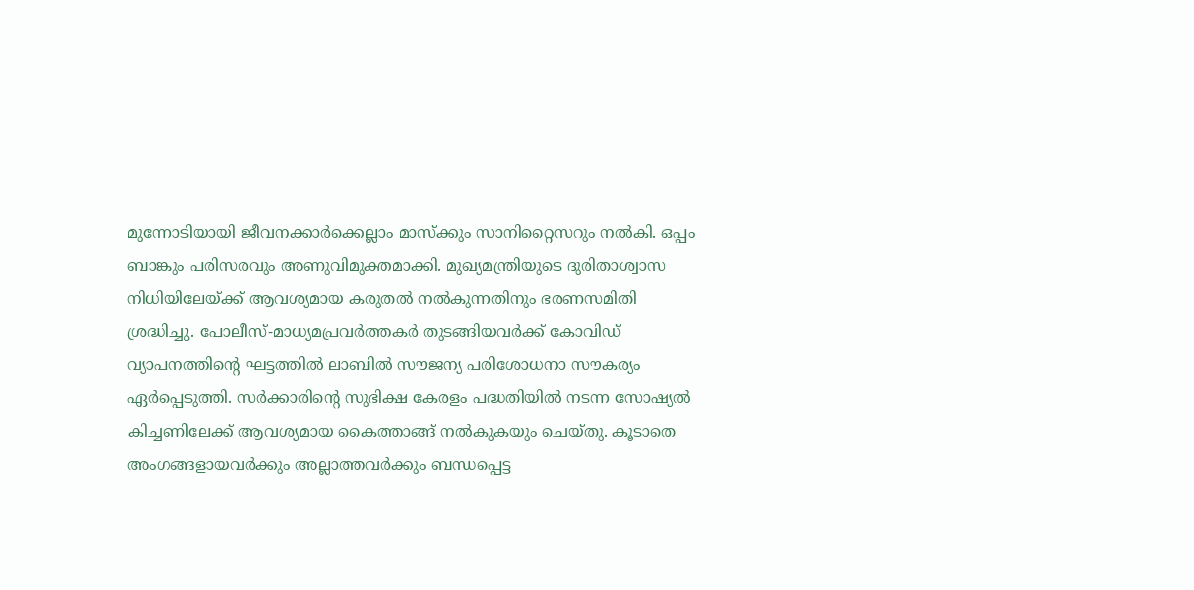മുന്നോടിയായി ജീവനക്കാര്‍ക്കെല്ലാം മാസ്‌ക്കും സാനിറ്റൈസറും നല്‍കി. ഒപ്പം ബാങ്കും പരിസരവും അണുവിമുക്തമാക്കി. മുഖ്യമന്ത്രിയുടെ ദുരിതാശ്വാസ നിധിയിലേയ്ക്ക് ആവശ്യമായ കരുതല്‍ നല്‍കുന്നതിനും ഭരണസമിതി ശ്രദ്ധിച്ചു. പോലീസ്-മാധ്യമപ്രവര്‍ത്തകര്‍ തുടങ്ങിയവര്‍ക്ക് കോവിഡ് വ്യാപനത്തിന്റെ ഘട്ടത്തില്‍ ലാബില്‍ സൗജന്യ പരിശോധനാ സൗകര്യം ഏര്‍പ്പെടുത്തി. സര്‍ക്കാരിന്റെ സുഭിക്ഷ കേരളം പദ്ധതിയില്‍ നടന്ന സോഷ്യല്‍ കിച്ചണിലേക്ക് ആവശ്യമായ കൈത്താങ്ങ് നല്‍കുകയും ചെയ്തു. കൂടാതെ അംഗങ്ങളായവര്‍ക്കും അല്ലാത്തവര്‍ക്കും ബന്ധപ്പെട്ട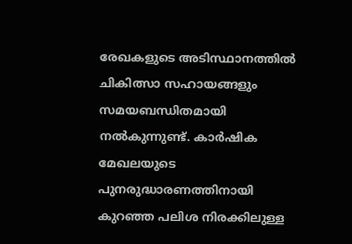രേഖകളുടെ അടിസ്ഥാനത്തില്‍ ചികിത്സാ സഹായങ്ങളും സമയബന്ധിതമായി നല്‍കുന്നുണ്ട്. കാര്‍ഷിക മേഖലയുടെ പുനരുദ്ധാരണത്തിനായി കുറഞ്ഞ പലിശ നിരക്കിലുള്ള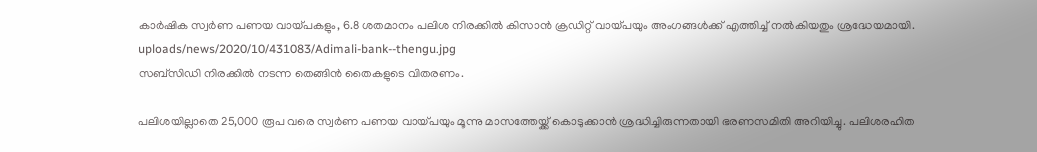കാര്‍ഷിക സ്വര്‍ണ പണയ വായ്പകളും, 6.8 ശതമാനം പലിശ നിരക്കില്‍ കിസാന്‍ ക്രഡിറ്റ് വായ്പയും അംഗങ്ങള്‍ക്ക് എത്തിച്ച് നല്‍കിയതും ശ്രദ്ധേയമായി.
uploads/news/2020/10/431083/Adimali-bank--thengu.jpg
സബ്‌സിഡി നിരക്കില്‍ നടന്ന തെങ്ങിന്‍ തൈകളുടെ വിതരണം.

പലിശയില്ലാതെ 25,000 രൂപ വരെ സ്വര്‍ണ പണയ വായ്പയും മൂന്നു മാസത്തേയ്ക്ക് കൊടുക്കാന്‍ ശ്രദ്ധിച്ചിരുന്നതായി ഭരണസമിതി അറിയിച്ചു. പലിശരഹിത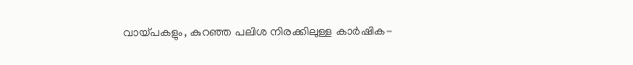വായ്പകളും, കുറഞ്ഞ പലിശ നിരക്കിലുള്ള കാര്‍ഷിക-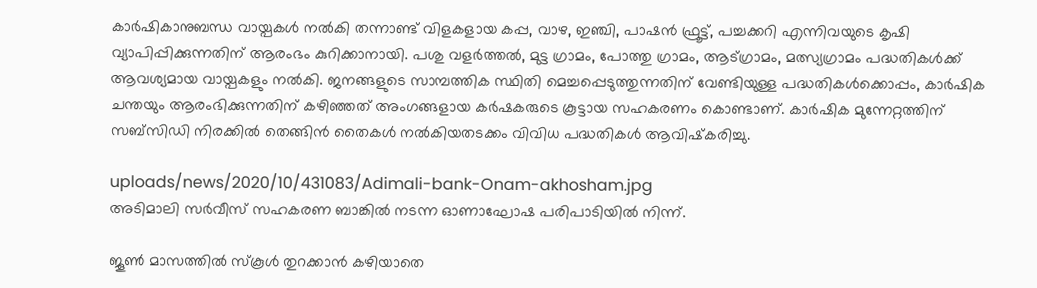കാര്‍ഷികാനുബന്ധ വായ്പകള്‍ നല്‍കി തന്നാണ്ട് വിളകളായ കപ്പ, വാഴ, ഇഞ്ചി, പാഷന്‍ ഫ്രൂട്ട്, പച്ചക്കറി എന്നിവയുടെ കൃഷി വ്യാപിപ്പിക്കുന്നതിന് ആരംഭം കുറിക്കാനായി. പശു വളര്‍ത്തല്‍, മുട്ട ഗ്രാമം, പോത്തു ഗ്രാമം, ആട്ഗ്രാമം, മത്സ്യഗ്രാമം പദ്ധതികള്‍ക്ക് ആവശ്യമായ വായ്പകളും നല്‍കി. ജനങ്ങളുടെ സാമ്പത്തിക സ്ഥിതി മെച്ചപ്പെടുത്തുന്നതിന് വേണ്ടിയുള്ള പദ്ധതികള്‍ക്കൊപ്പം, കാര്‍ഷിക ചന്തയും ആരംഭിക്കുന്നതിന് കഴിഞ്ഞത് അംഗങ്ങളായ കര്‍ഷകരുടെ കൂട്ടായ സഹകരണം കൊണ്ടാണ്. കാര്‍ഷിക മുന്നേറ്റത്തിന് സബ്‌സിഡി നിരക്കില്‍ തെങ്ങിന്‍ തൈകള്‍ നല്‍കിയതടക്കം വിവിധ പദ്ധതികള്‍ ആവിഷ്‌കരിച്ചു.

uploads/news/2020/10/431083/Adimali-bank-Onam-akhosham.jpg
അടിമാലി സര്‍വീസ് സഹകരണ ബാങ്കില്‍ നടന്ന ഓണാഘോഷ പരിപാടിയില്‍ നിന്ന്.

ജൂണ്‍ മാസത്തില്‍ സ്‌കൂള്‍ തുറക്കാന്‍ കഴിയാതെ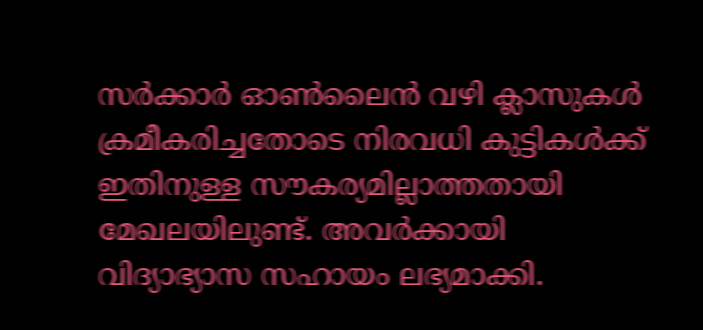സര്‍ക്കാര്‍ ഓണ്‍ലൈന്‍ വഴി ക്ലാസുകള്‍ ക്രമീകരിച്ചതോടെ നിരവധി കുട്ടികള്‍ക്ക് ഇതിനുള്ള സൗകര്യമില്ലാത്തതായി മേഖലയിലുണ്ട്. അവര്‍ക്കായി വിദ്യാഭ്യാസ സഹായം ലഭ്യമാക്കി.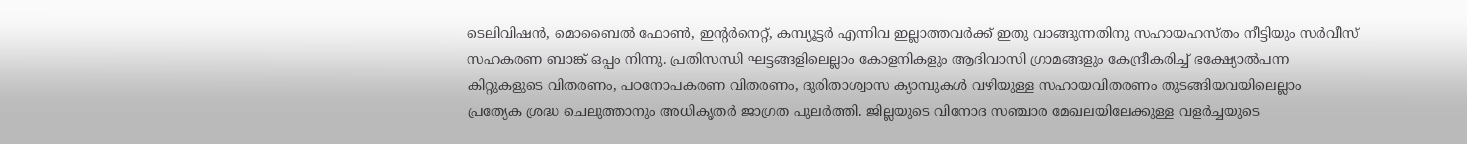ടെലിവിഷന്‍, മൊബൈല്‍ ഫോണ്‍, ഇന്റര്‍നെറ്റ്, കമ്പ്യൂട്ടര്‍ എന്നിവ ഇല്ലാത്തവര്‍ക്ക് ഇതു വാങ്ങുന്നതിനു സഹായഹസ്തം നീട്ടിയും സര്‍വീസ് സഹകരണ ബാങ്ക് ഒപ്പം നിന്നു. പ്രതിസന്ധി ഘട്ടങ്ങളിലെല്ലാം കോളനികളും ആദിവാസി ഗ്രാമങ്ങളും കേന്ദ്രീകരിച്ച് ഭക്ഷ്യോല്‍പന്ന കിറ്റുകളുടെ വിതരണം, പഠനോപകരണ വിതരണം, ദുരിതാശ്വാസ ക്യാമ്പുകള്‍ വഴിയുള്ള സഹായവിതരണം തുടങ്ങിയവയിലെല്ലാം പ്രത്യേക ശ്രദ്ധ ചെലുത്താനും അധികൃതര്‍ ജാഗ്രത പുലര്‍ത്തി. ജില്ലയുടെ വിനോദ സഞ്ചാര മേഖലയിലേക്കുള്ള വളര്‍ച്ചയുടെ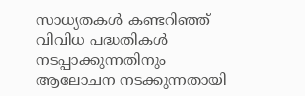സാധ്യതകള്‍ കണ്ടറിഞ്ഞ് വിവിധ പദ്ധതികള്‍ നടപ്പാക്കുന്നതിനും ആലോചന നടക്കുന്നതായി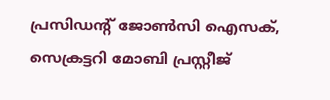പ്രസിഡന്റ് ജോണ്‍സി ഐസക്, സെക്രട്ടറി മോബി പ്രസ്റ്റീജ്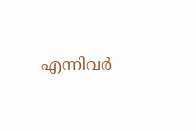എന്നിവര്‍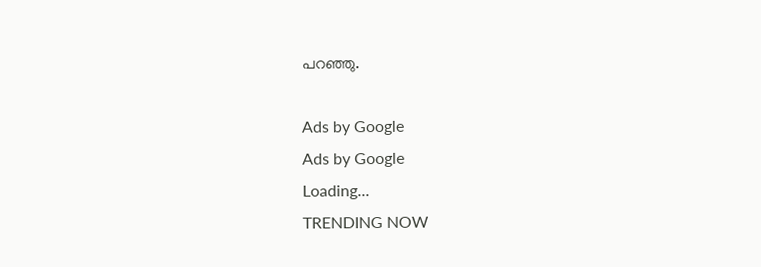പറഞ്ഞു.

Ads by Google
Ads by Google
Loading...
TRENDING NOW